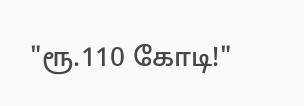"ரூ.110 கோடி!"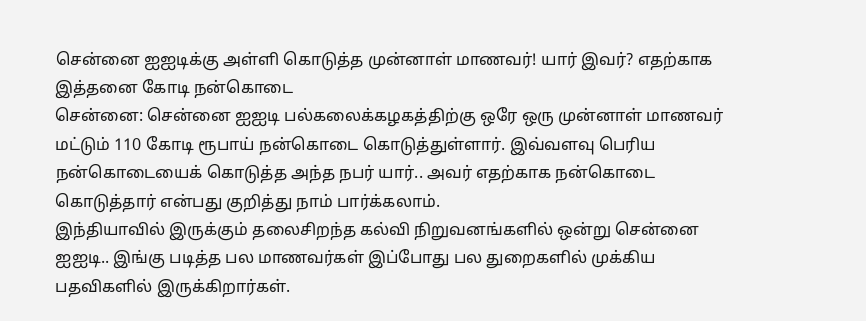சென்னை ஐஐடிக்கு அள்ளி கொடுத்த முன்னாள் மாணவர்! யார் இவர்? எதற்காக இத்தனை கோடி நன்கொடை
சென்னை: சென்னை ஐஐடி பல்கலைக்கழகத்திற்கு ஒரே ஒரு முன்னாள் மாணவர் மட்டும் 110 கோடி ரூபாய் நன்கொடை கொடுத்துள்ளார். இவ்வளவு பெரிய நன்கொடையைக் கொடுத்த அந்த நபர் யார்.. அவர் எதற்காக நன்கொடை கொடுத்தார் என்பது குறித்து நாம் பார்க்கலாம்.
இந்தியாவில் இருக்கும் தலைசிறந்த கல்வி நிறுவனங்களில் ஒன்று சென்னை ஐஐடி.. இங்கு படித்த பல மாணவர்கள் இப்போது பல துறைகளில் முக்கிய பதவிகளில் இருக்கிறார்கள்.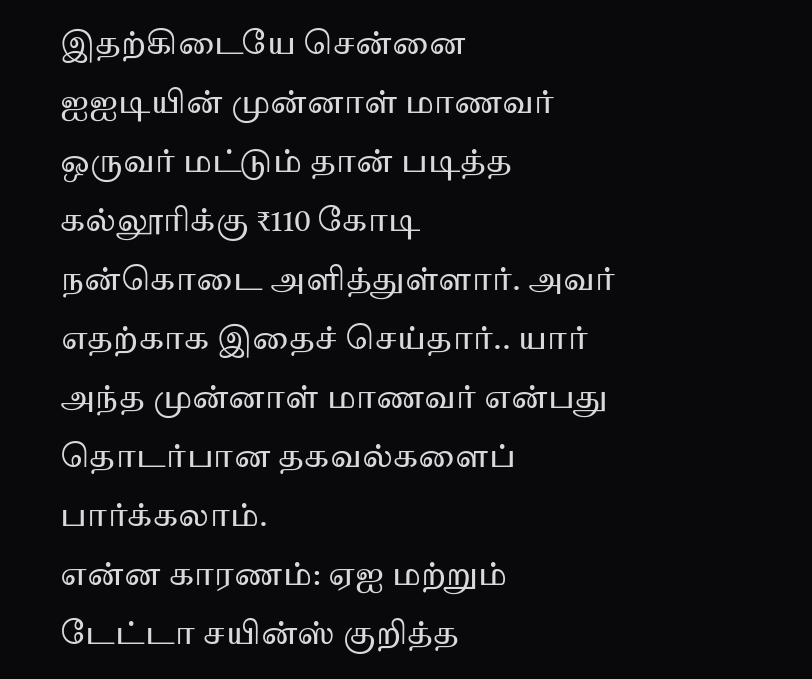இதற்கிடையே சென்னை ஐஐடியின் முன்னாள் மாணவர் ஒருவர் மட்டும் தான் படித்த கல்லூரிக்கு ₹110 கோடி நன்கொடை அளித்துள்ளார். அவர் எதற்காக இதைச் செய்தார்.. யார் அந்த முன்னாள் மாணவர் என்பது தொடர்பான தகவல்களைப் பார்க்கலாம்.
என்ன காரணம்: ஏஐ மற்றும் டேட்டா சயின்ஸ் குறித்த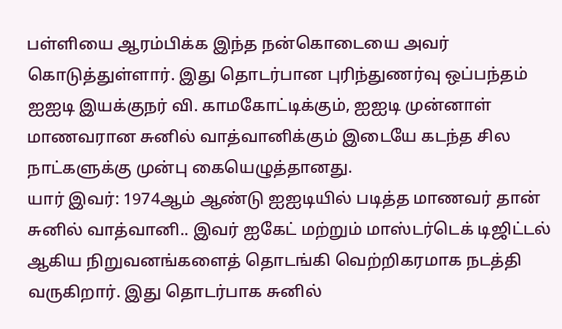பள்ளியை ஆரம்பிக்க இந்த நன்கொடையை அவர் கொடுத்துள்ளார். இது தொடர்பான புரிந்துணர்வு ஒப்பந்தம் ஐஐடி இயக்குநர் வி. காமகோட்டிக்கும், ஐஐடி முன்னாள் மாணவரான சுனில் வாத்வானிக்கும் இடையே கடந்த சில நாட்களுக்கு முன்பு கையெழுத்தானது.
யார் இவர்: 1974ஆம் ஆண்டு ஐஐடியில் படித்த மாணவர் தான் சுனில் வாத்வானி.. இவர் ஐகேட் மற்றும் மாஸ்டர்டெக் டிஜிட்டல் ஆகிய நிறுவனங்களைத் தொடங்கி வெற்றிகரமாக நடத்தி வருகிறார். இது தொடர்பாக சுனில்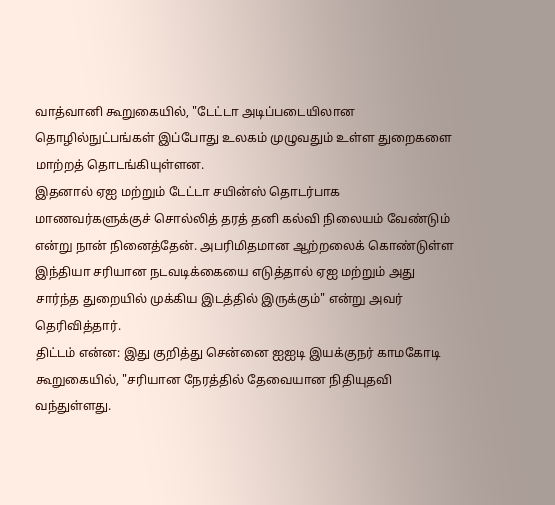வாத்வானி கூறுகையில், "டேட்டா அடிப்படையிலான தொழில்நுட்பங்கள் இப்போது உலகம் முழுவதும் உள்ள துறைகளை மாற்றத் தொடங்கியுள்ளன.
இதனால் ஏஐ மற்றும் டேட்டா சயின்ஸ் தொடர்பாக மாணவர்களுக்குச் சொல்லித் தரத் தனி கல்வி நிலையம் வேண்டும் என்று நான் நினைத்தேன். அபரிமிதமான ஆற்றலைக் கொண்டுள்ள இந்தியா சரியான நடவடிக்கையை எடுத்தால் ஏஐ மற்றும் அது சார்ந்த துறையில் முக்கிய இடத்தில் இருக்கும்" என்று அவர் தெரிவித்தார்.
திட்டம் என்ன: இது குறித்து சென்னை ஐஐடி இயக்குநர் காமகோடி கூறுகையில், "சரியான நேரத்தில் தேவையான நிதியுதவி வந்துள்ளது.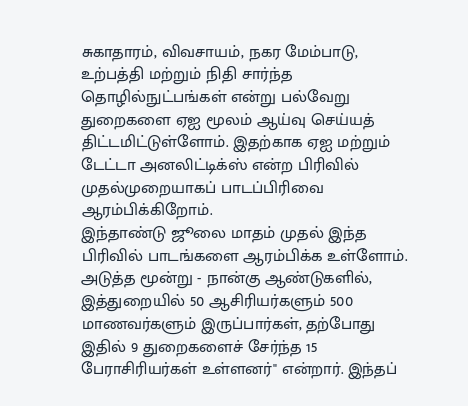சுகாதாரம், விவசாயம், நகர மேம்பாடு, உற்பத்தி மற்றும் நிதி சார்ந்த தொழில்நுட்பங்கள் என்று பல்வேறு துறைகளை ஏஐ மூலம் ஆய்வு செய்யத் திட்டமிட்டுள்ளோம். இதற்காக ஏஐ மற்றும் டேட்டா அனலிட்டிக்ஸ் என்ற பிரிவில் முதல்முறையாகப் பாடப்பிரிவை ஆரம்பிக்கிறோம்.
இந்தாண்டு ஜூலை மாதம் முதல் இந்த பிரிவில் பாடங்களை ஆரம்பிக்க உள்ளோம். அடுத்த மூன்று - நான்கு ஆண்டுகளில், இத்துறையில் 50 ஆசிரியர்களும் 500 மாணவர்களும் இருப்பார்கள், தற்போது இதில் 9 துறைகளைச் சேர்ந்த 15 பேராசிரியர்கள் உள்ளனர்" என்றார். இந்தப்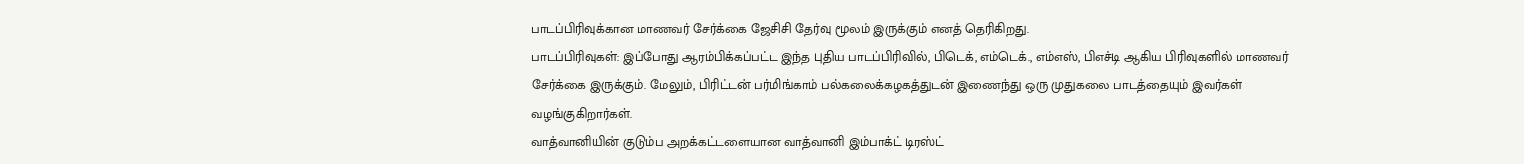பாடப்பிரிவுக்கான மாணவர் சேர்க்கை ஜேசிசி தேர்வு மூலம் இருக்கும் எனத் தெரிகிறது.
பாடப்பிரிவுகள்: இப்போது ஆரம்பிக்கப்பட்ட இந்த புதிய பாடப்பிரிவில், பிடெக், எம்டெக்., எம்எஸ், பிஎச்டி ஆகிய பிரிவுகளில் மாணவர் சேர்க்கை இருக்கும். மேலும், பிரிட்டன் பர்மிங்காம் பல்கலைக்கழகத்துடன் இணைந்து ஒரு முதுகலை பாடத்தையும் இவர்கள் வழங்குகிறார்கள்.
வாத்வானியின் குடும்ப அறக்கட்டளையான வாத்வானி இம்பாக்ட் டிரஸ்ட்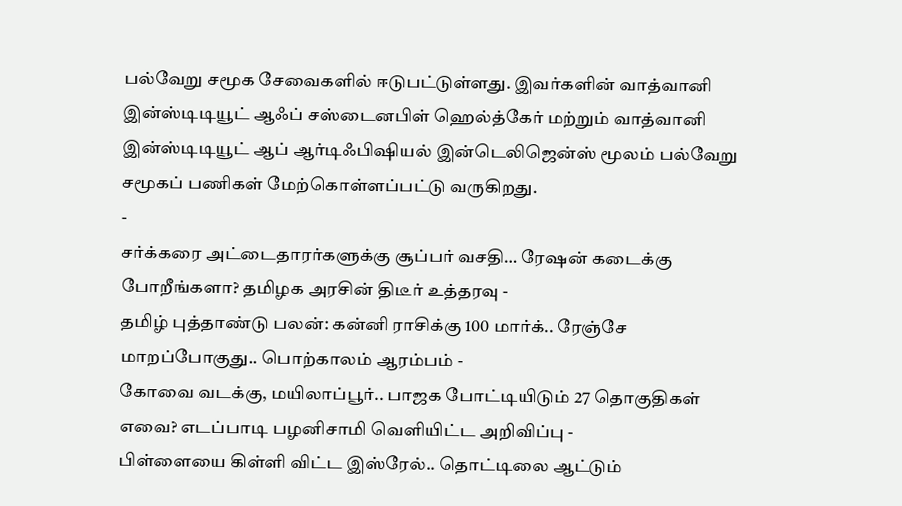பல்வேறு சமூக சேவைகளில் ஈடுபட்டுள்ளது. இவர்களின் வாத்வானி இன்ஸ்டிடியூட் ஆஃப் சஸ்டைனபிள் ஹெல்த்கேர் மற்றும் வாத்வானி இன்ஸ்டிடியூட் ஆப் ஆர்டிஃபிஷியல் இன்டெலிஜென்ஸ் மூலம் பல்வேறு சமூகப் பணிகள் மேற்கொள்ளப்பட்டு வருகிறது.
-
சர்க்கரை அட்டைதாரர்களுக்கு சூப்பர் வசதி… ரேஷன் கடைக்கு போறீங்களா? தமிழக அரசின் திடீர் உத்தரவு -
தமிழ் புத்தாண்டு பலன்: கன்னி ராசிக்கு 100 மார்க்.. ரேஞ்சே மாறப்போகுது.. பொற்காலம் ஆரம்பம் -
கோவை வடக்கு, மயிலாப்பூர்.. பாஜக போட்டியிடும் 27 தொகுதிகள் எவை? எடப்பாடி பழனிசாமி வெளியிட்ட அறிவிப்பு -
பிள்ளையை கிள்ளி விட்ட இஸ்ரேல்.. தொட்டிலை ஆட்டும்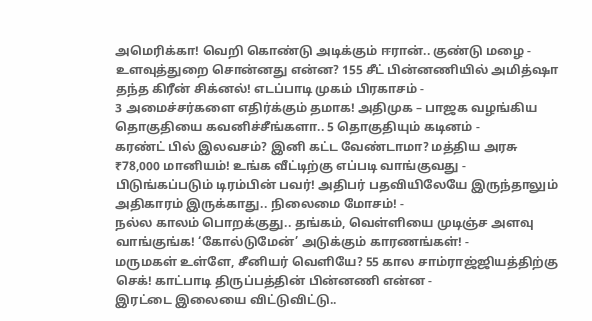அமெரிக்கா! வெறி கொண்டு அடிக்கும் ஈரான்.. குண்டு மழை -
உளவுத்துறை சொன்னது என்ன? 155 சீட் பின்னணியில் அமித்ஷா தந்த கிரீன் சிக்னல்! எடப்பாடி முகம் பிரகாசம் -
3 அமைச்சர்களை எதிர்க்கும் தமாக! அதிமுக – பாஜக வழங்கிய தொகுதியை கவனிச்சீங்களா.. 5 தொகுதியும் கடினம் -
கரண்ட் பில் இலவசம்? இனி கட்ட வேண்டாமா? மத்திய அரசு ₹78,000 மானியம்! உங்க வீட்டிற்கு எப்படி வாங்குவது -
பிடுங்கப்படும் டிரம்பின் பவர்! அதிபர் பதவியிலேயே இருந்தாலும் அதிகாரம் இருக்காது.. நிலைமை மோசம்! -
நல்ல காலம் பொறக்குது.. தங்கம், வெள்ளியை முடிஞ்ச அளவு வாங்குங்க! ‘கோல்டுமேன்’ அடுக்கும் காரணங்கள்! -
மருமகள் உள்ளே, சீனியர் வெளியே? 55 கால சாம்ராஜ்ஜியத்திற்கு செக்! காட்பாடி திருப்பத்தின் பின்னணி என்ன -
இரட்டை இலையை விட்டுவிட்டு..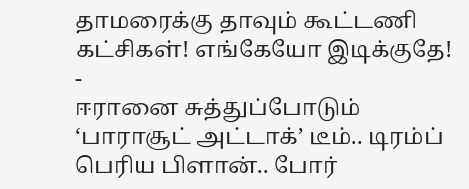தாமரைக்கு தாவும் கூட்டணி கட்சிகள்! எங்கேயோ இடிக்குதே! -
ஈரானை சுத்துப்போடும் ‘பாராசூட் அட்டாக்’ டீம்.. டிரம்ப் பெரிய பிளான்.. போர்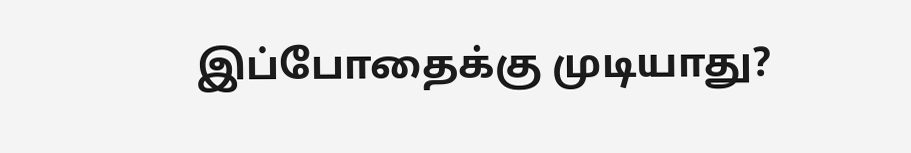இப்போதைக்கு முடியாது?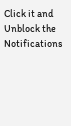Click it and Unblock the Notifications